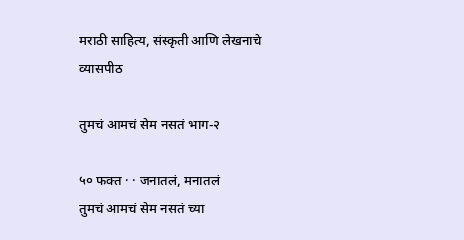मराठी साहित्य, संस्कृती आणि लेखनाचे व्यासपीठ

तुमचं आमचं सेम नसतं भाग-२

५० फक्त · · जनातलं, मनातलं
तुमचं आमचं सेम नसतं च्या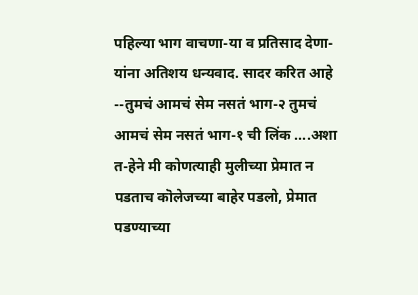पहिल्या भाग वाचणा-या व प्रतिसाद देणा-यांना अतिशय धन्यवाद. सादर करित आहे --तुमचं आमचं सेम नसतं भाग-२ तुमचं आमचं सेम नसतं भाग-१ ची लिंक ....अशा त-हेने मी कोणत्याही मुलीच्या प्रेमात न पडताच कॊलेजच्या बाहेर पडलो, प्रेमात पडण्याच्या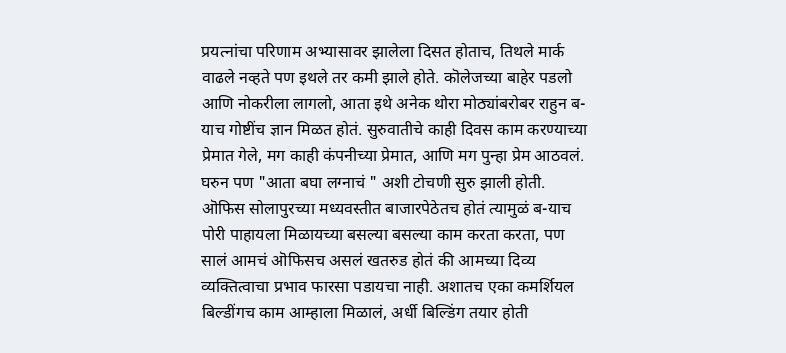प्रयत्नांचा परिणाम अभ्यासावर झालेला दिसत होताच, तिथले मार्क वाढले नव्हते पण इथले तर कमी झाले होते. कॊलेजच्या बाहेर पडलो आणि नोकरीला लागलो, आता इथे अनेक थोरा मोठ्यांबरोबर राहुन ब-याच गोष्टींच ज्ञान मिळत होतं. सुरुवातीचे काही दिवस काम करण्याच्या प्रेमात गेले, मग काही कंपनीच्या प्रेमात, आणि मग पुन्हा प्रेम आठवलं. घरुन पण "आता बघा लग्नाचं " अशी टोचणी सुरु झाली होती. ऒफिस सोलापुरच्या मध्यवस्तीत बाजारपेठेतच होतं त्यामुळं ब-याच पोरी पाहायला मिळायच्या बसल्या बसल्या काम करता करता, पण सालं आमचं ऒफिसच असलं खतरुड होतं की आमच्या दिव्य व्यक्तित्वाचा प्रभाव फारसा पडायचा नाही. अशातच एका कमर्शियल बिल्डींगच काम आम्हाला मिळालं, अर्धी बिल्डिंग तयार होती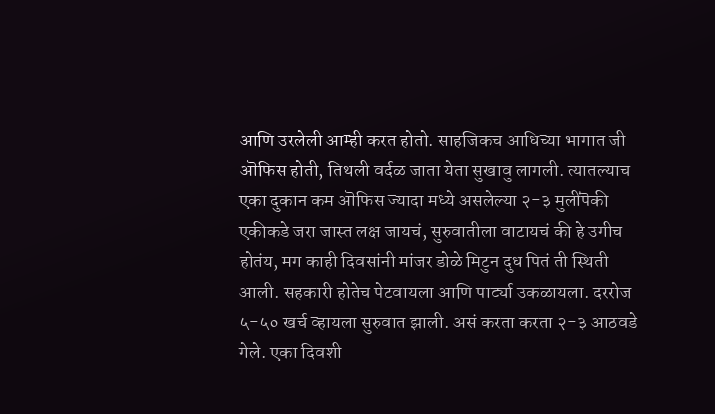आणि उरलेली आम्ही करत होतो. साहजिकच आधिच्या भागात जी ऒफिस होती, तिथली वर्दळ जाता येता सुखावु लागली. त्यातल्याच एका दुकान कम ऒफिस ज्यादा मध्ये असलेल्या २-३ मुलींपॆकी एकीकडे जरा जास्त लक्ष जायचं, सुरुवातीला वाटायचं की हे उगीच होतंय, मग काही दिवसांनी मांजर डोळे मिटुन दुध पितं ती स्थिती आली. सहकारी होतेच पेटवायला आणि पार्ट्या उकळायला. दररोज ५-५० खर्च व्हायला सुरुवात झाली. असं करता करता २-३ आठवडे गेले. एका दिवशी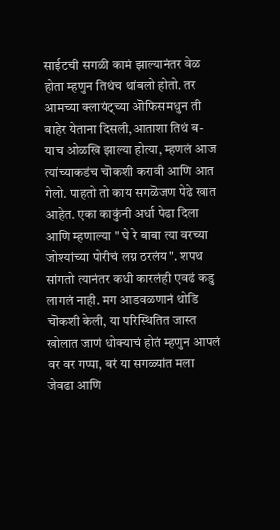साईटची सगळी कामं झाल्यानंतर वेळ होता म्हणुन तिथंच थांबलो होतो. तर आमच्या क्लायंट्च्या ऒफिसमधुन ती बाहेर येताना दिसली,आताशा तिथं ब-याच ओळखि झाल्या होत्या, म्हणलं आज त्यांच्याकडंच चॊकशी करावी आणि आत गेलो. पाहतो तो काय सगळॆजण पेढे खात आहेत. एका काकुंनी अर्धा पेढा दिला आणि म्हणाल्या " घे रे बाबा त्या वरच्या जोश्यांच्या पोरीचं लग्न ठरलंय". शपथ सांगतो त्यानंतर कधी कारलंही एवढं कडु लागलं नाही. मग आडवळणानं थोडि चॊकशी केली, या परिस्थितित जास्त खोलात जाणं धोक्याचं होतं म्हणुन आपलं वर वर गप्पा, बरं या सगळ्यांत मला जेवढा आणि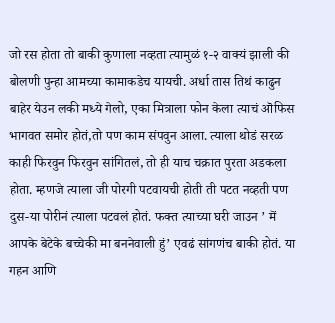जो रस होता तो बाकी कुणाला नव्हता त्यामुळं १-२ वाक्यं झाली की बोलणी पुन्हा आमच्या कामाकडेच यायची. अर्धा तास तिथं काढुन बाहेर येउन लकी मध्ये गेलो, एका मित्राला फोन केला त्याचं ऒफिस भागवत समोर होतं,तो पण काम संपवुन आला. त्याला थोडं सरळ काही फिरवुन फिरवुन सांगितलं, तो ही याच चक्रात पुरता अडकला होता. म्हणजे त्याला जी पोरगी पटवायची होती ती पटत नव्हती पण दुस-या पोरीनं त्याला पटवलं होतं. फक्त त्याच्या घरी जाउन ’ मॆं आपके बेटेके बच्चेकी मा बननेवाली हुं’ एवढं सांगणंच बाकी होतं. या गहन आणि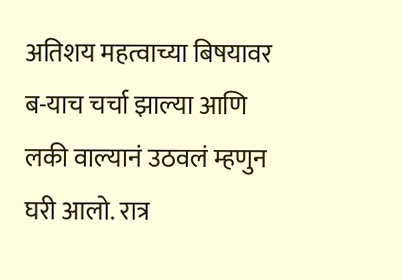अतिशय महत्वाच्या बिषयावर ब-याच चर्चा झाल्या आणि लकी वाल्यानं उठवलं म्हणुन घरी आलो. रात्र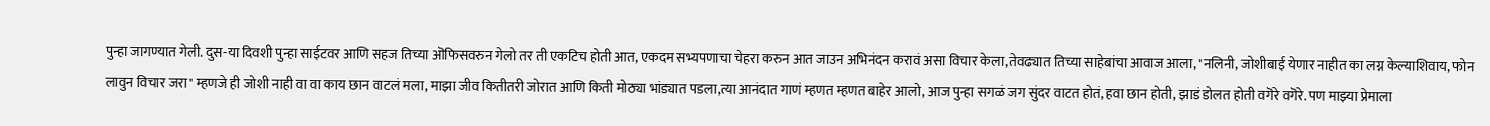पुन्हा जागण्यात गेली. दुस-या दिवशी पुन्हा साईटवर आणि सहज तिच्या ऒफिसवरुन गेलो तर ती एकटिच होती आत, एकदम सभ्यपणाचा चेहरा करुन आत जाउन अभिनंदन करावं असा विचार केला,तेवढ्यात तिच्या साहेबांचा आवाज आला, "नलिनी, जोशीबाई येणार नाहीत का लग्न केल्याशिवाय, फोन लावुन विचार जरा" म्हणजे ही जोशी नाही वा वा काय छान वाटलं मला, माझा जीव कितीतरी जोरात आणि किती मोठ्या भांड्यात पडला,त्या आनंदात गाणं म्हणत म्हणत बाहेर आलो, आज पुन्हा सगळं जग सुंदर वाटत होतं, हवा छान होती, झाडं डोलत होती वगॆरे वगॆरे. पण माझ्या प्रेमाला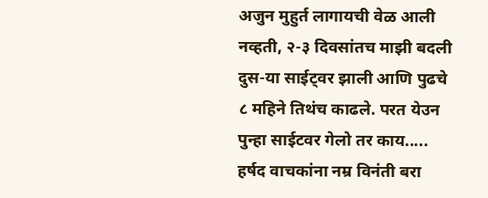अजुन मुहुर्त लागायची वेळ आली नव्हती, २-३ दिवसांतच माझी बदली दुस-या साईट्वर झाली आणि पुढचे ८ महिने तिथंच काढले. परत येउन पुन्हा साईटवर गेलो तर काय..... हर्षद वाचकांना नम्र विनंती बरा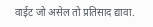वाईट जो असेल तो प्रतिसाद द्यावा.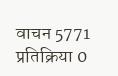वाचन 5771 प्रतिक्रिया 0